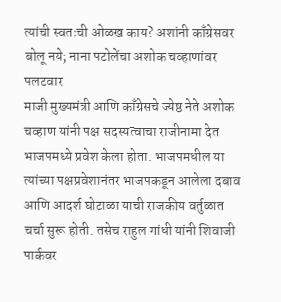त्यांची स्वतःची ओळख काय? अशांनी काँग्रेसवर बोलू नये; नाना पटोलेंचा अशोक चव्हाणांवर पलटवार
माजी मुख्यमंत्री आणि काँग्रेसचे ज्येष्ठ नेते अशोक चव्हाण यांनी पक्ष सदस्यत्वाचा राजीनामा देत भाजपमध्ये प्रवेश केला होता. भाजपमधील या त्यांच्या पक्षप्रवेशानंतर भाजपकडून आलेला दबाव आणि आदर्श घोटाळा याची राजकीय वर्तुळात चर्चा सुरू होती. तसेच राहुल गांधी यांनी शिवाजी पार्कवर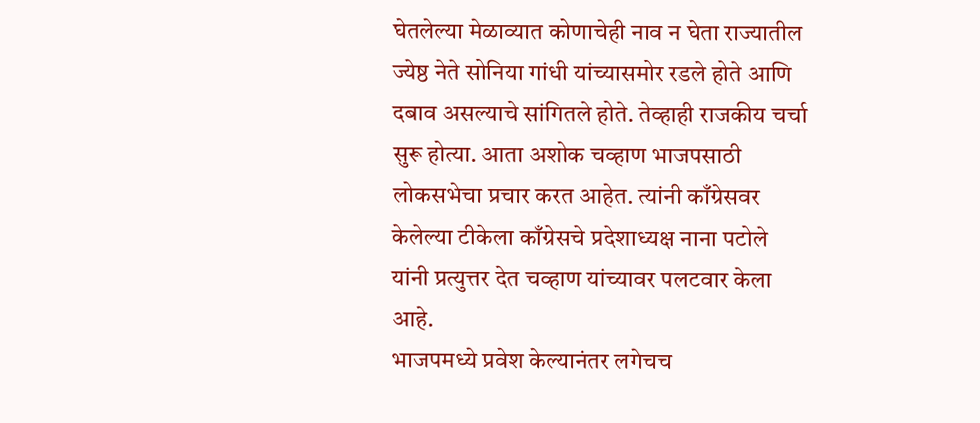घेतलेल्या मेळाव्यात कोणाचेही नाव न घेता राज्यातील ज्येष्ठ नेते सोनिया गांधी यांच्यासमोर रडले होते आणि दबाव असल्याचे सांगितले होते. तेव्हाही राजकीय चर्चा सुरू होत्या. आता अशोक चव्हाण भाजपसाठी लोकसभेचा प्रचार करत आहेत. त्यांनी काँग्रेसवर केलेल्या टीकेला काँग्रेसचे प्रदेशाध्यक्ष नाना पटोले यांनी प्रत्युत्तर देत चव्हाण यांच्यावर पलटवार केला आहे.
भाजपमध्ये प्रवेश केल्यानंतर लगेचच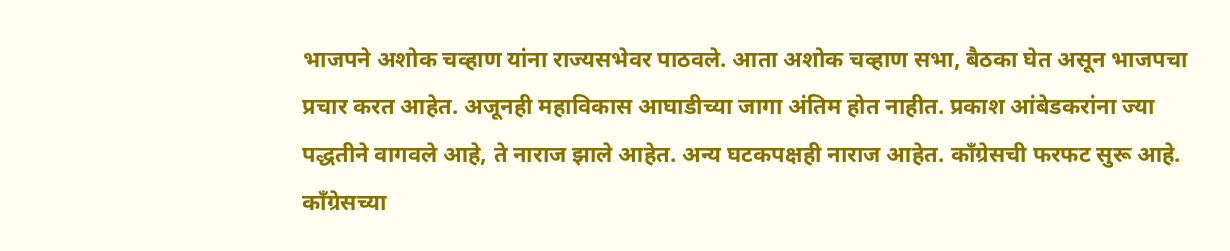भाजपने अशोक चव्हाण यांना राज्यसभेवर पाठवले. आता अशोक चव्हाण सभा, बैठका घेत असून भाजपचा प्रचार करत आहेत. अजूनही महाविकास आघाडीच्या जागा अंतिम होत नाहीत. प्रकाश आंबेडकरांना ज्या पद्धतीने वागवले आहे, ते नाराज झाले आहेत. अन्य घटकपक्षही नाराज आहेत. काँग्रेसची फरफट सुरू आहे. काँग्रेसच्या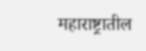महाराष्ट्रातील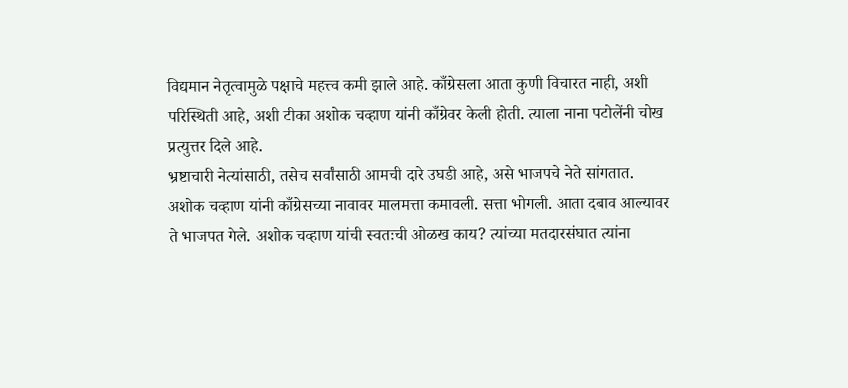विद्यमान नेतृत्वामुळे पक्षाचे महत्त्व कमी झाले आहे. काँग्रेसला आता कुणी विचारत नाही, अशी परिस्थिती आहे, अशी टीका अशोक चव्हाण यांनी काँग्रेवर केली होती. त्याला नाना पटोलेंनी चोख प्रत्युत्तर दिले आहे.
भ्रष्टाचारी नेत्यांसाठी, तसेच सर्वांसाठी आमची दारे उघडी आहे, असे भाजपचे नेते सांगतात. अशोक चव्हाण यांनी काँग्रेसच्या नावावर मालमत्ता कमावली. सत्ता भोगली. आता दबाव आल्यावर ते भाजपत गेले. अशोक चव्हाण यांची स्वतःची ओळख काय? त्यांच्या मतदारसंघात त्यांना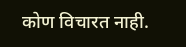कोण विचारत नाही.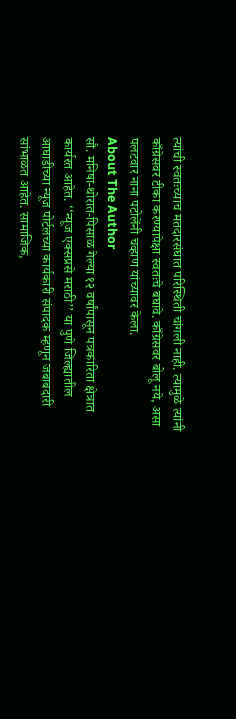त्यांची स्वतःच्याच मतदारसंघात परिस्थिती चांगली नाही. त्यामुळे त्यांनी काँग्रेसवर टीका करण्यापेक्षा स्वतःचे बघावे. काँग्रेसवर बोलू नये, असा पलटवार नाना पटोलेंनी चव्हाण यांच्यावर केला.
About The Author
सौ. मनिषा-थोरात-पिसाळ गेल्या १२ वर्षांपासून पत्रकारिता क्षेत्रात कार्यरत आहेत. ‘‘न्यूज एक्सप्रसे मराठी’’ या पुणे जिल्ह्यातील आघाडीच्या न्यूज पोर्टलच्या कार्यकारी संपादक म्हणून जबाबदारी सांभाळत आहेत. सामाजिक,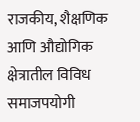राजकीय, शैक्षणिक आणि औद्योगिक क्षेत्रातील विविध समाजपयोगी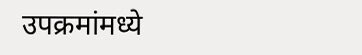उपक्रमांमध्ये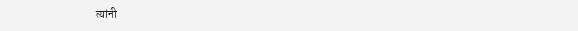त्यांनी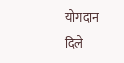योगदान दिले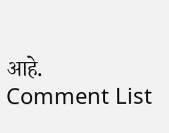आहे.
Comment List